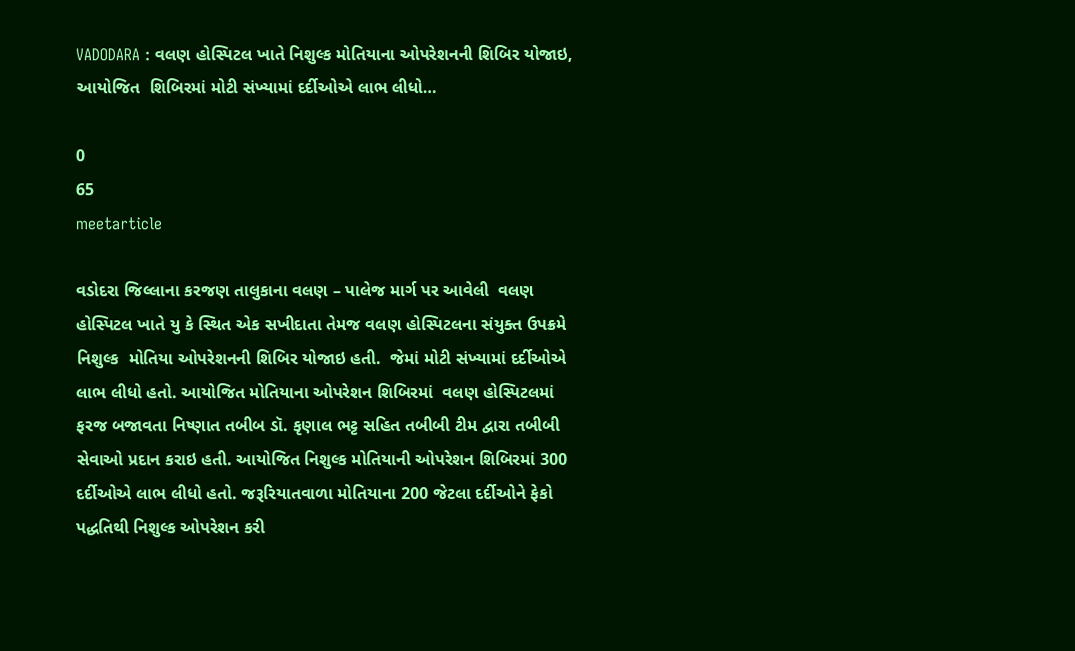VADODARA : વલણ હોસ્પિટલ ખાતે નિશુલ્ક મોતિયાના ઓપરેશનની શિબિર યોજાઇ, આયોજિત  શિબિરમાં મોટી સંખ્યામાં દર્દીઓએ લાભ લીધો…

0
65
meetarticle

વડોદરા જિલ્લાના કરજણ તાલુકાના વલણ – પાલેજ માર્ગ પર આવેલી  વલણ હોસ્પિટલ ખાતે યુ કે સ્થિત એક સખીદાતા તેમજ વલણ હોસ્પિટલના સંયુક્ત ઉપક્રમે નિશુલ્ક  મોતિયા ઓપરેશનની શિબિર યોજાઇ હતી.  જેમાં મોટી સંખ્યામાં દર્દીઓએ લાભ લીધો હતો. આયોજિત મોતિયાના ઓપરેશન શિબિરમાં  વલણ હોસ્પિટલમાં ફરજ બજાવતા નિષ્ણાત તબીબ ડૉ. કૃણાલ ભટ્ટ સહિત તબીબી ટીમ દ્વારા તબીબી સેવાઓ પ્રદાન કરાઇ હતી. આયોજિત નિશુલ્ક મોતિયાની ઓપરેશન શિબિરમાં 300 દર્દીઓએ લાભ લીધો હતો. જરૂરિયાતવાળા મોતિયાના 200 જેટલા દર્દીઓને ફેકો પદ્ધતિથી નિશુલ્ક ઓપરેશન કરી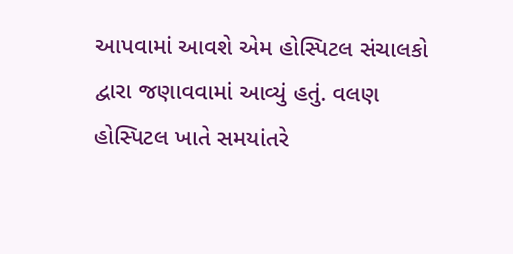આપવામાં આવશે એમ હોસ્પિટલ સંચાલકો દ્વારા જણાવવામાં આવ્યું હતું. વલણ હોસ્પિટલ ખાતે સમયાંતરે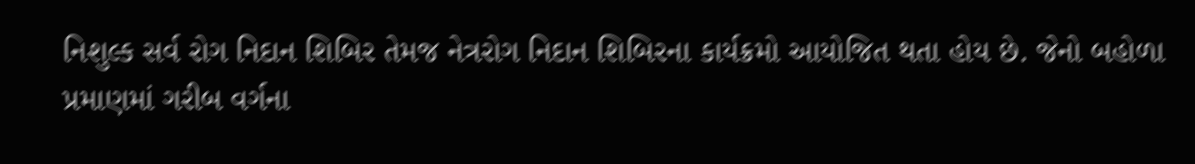નિશુલ્ક સર્વ રોગ નિદાન શિબિર તેમજ નેત્રરોગ નિદાન શિબિરના કાર્યક્રમો આયોજિત થતા હોય છે. જેનો બહોળા પ્રમાણમાં ગરીબ વર્ગના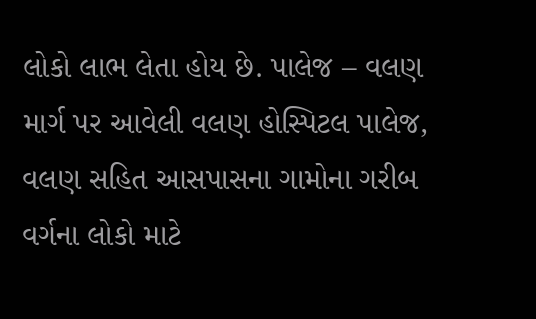લોકો લાભ લેતા હોય છે. પાલેજ – વલણ માર્ગ પર આવેલી વલણ હોસ્પિટલ પાલેજ, વલણ સહિત આસપાસના ગામોના ગરીબ વર્ગના લોકો માટે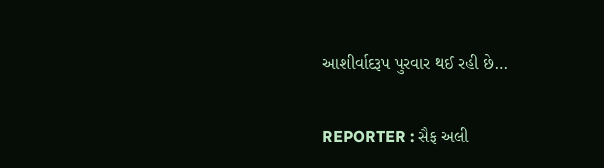આશીર્વાદરૂપ પુરવાર થઈ રહી છે…


REPORTER : સૈફ અલી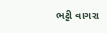ભટ્ટી વાગરા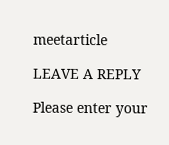meetarticle

LEAVE A REPLY

Please enter your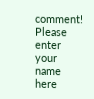comment!
Please enter your name here